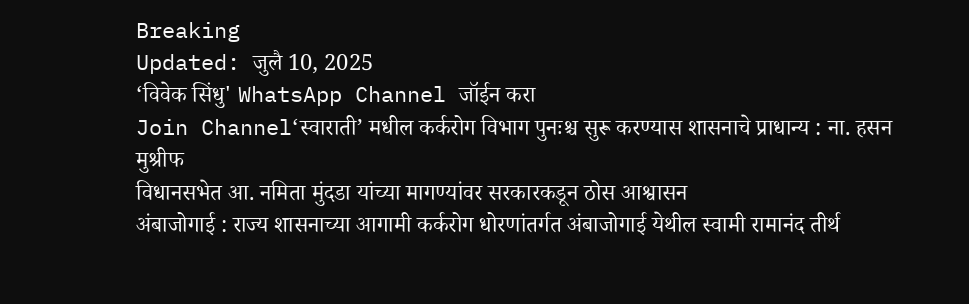Breaking
Updated: जुलै 10, 2025
‘विवेक सिंधु' WhatsApp Channel जॉईन करा
Join Channel‘स्वाराती’ मधील कर्करोग विभाग पुनःश्च सुरू करण्यास शासनाचे प्राधान्य : ना. हसन मुश्रीफ
विधानसभेत आ. नमिता मुंदडा यांच्या मागण्यांवर सरकारकडून ठोस आश्वासन
अंबाजोगाई : राज्य शासनाच्या आगामी कर्करोग धोरणांतर्गत अंबाजोगाई येथील स्वामी रामानंद तीर्थ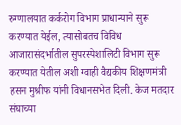रुग्णालयात कर्करोग विभाग प्राधान्याने सुरू करण्यात येईल, त्यासोबतच विविध आजारासंदर्भातील सुपरस्पेशालिटी विभाग सुरू करण्यात येतील अशी ग्वाही वैद्यकीय शिक्षणमंत्री हसन मुश्रीफ यांनी विधानसभेत दिली. केज मतदार संघाच्या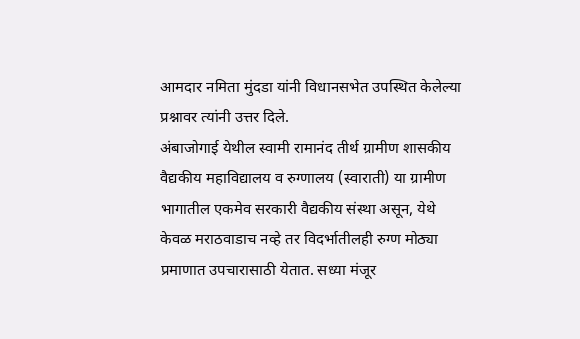आमदार नमिता मुंदडा यांनी विधानसभेत उपस्थित केलेल्या प्रश्नावर त्यांनी उत्तर दिले.
अंबाजोगाई येथील स्वामी रामानंद तीर्थ ग्रामीण शासकीय वैद्यकीय महाविद्यालय व रुग्णालय (स्वाराती) या ग्रामीण भागातील एकमेव सरकारी वैद्यकीय संस्था असून, येथे केवळ मराठवाडाच नव्हे तर विदर्भातीलही रुग्ण मोठ्या प्रमाणात उपचारासाठी येतात. सध्या मंजूर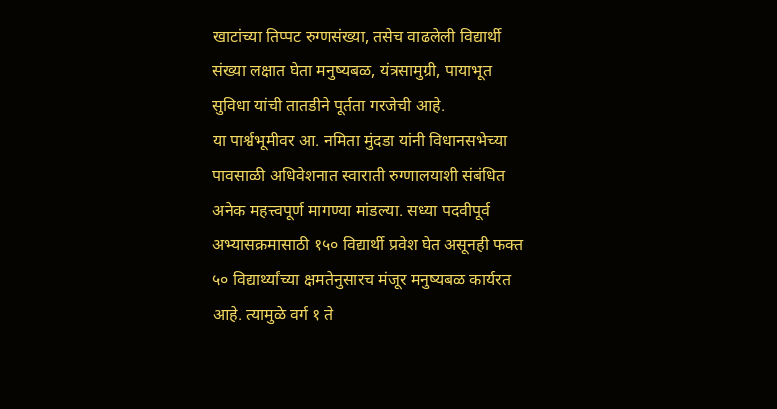खाटांच्या तिप्पट रुग्णसंख्या, तसेच वाढलेली विद्यार्थी संख्या लक्षात घेता मनुष्यबळ, यंत्रसामुग्री, पायाभूत सुविधा यांची तातडीने पूर्तता गरजेची आहे.
या पार्श्वभूमीवर आ. नमिता मुंदडा यांनी विधानसभेच्या पावसाळी अधिवेशनात स्वाराती रुग्णालयाशी संबंधित अनेक महत्त्वपूर्ण मागण्या मांडल्या. सध्या पदवीपूर्व अभ्यासक्रमासाठी १५० विद्यार्थी प्रवेश घेत असूनही फक्त ५० विद्यार्थ्यांच्या क्षमतेनुसारच मंजूर मनुष्यबळ कार्यरत आहे. त्यामुळे वर्ग १ ते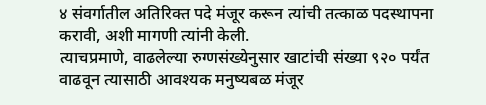४ संवर्गातील अतिरिक्त पदे मंजूर करून त्यांची तत्काळ पदस्थापना करावी, अशी मागणी त्यांनी केली.
त्याचप्रमाणे, वाढलेल्या रुग्णसंख्येनुसार खाटांची संख्या ९२० पर्यंत वाढवून त्यासाठी आवश्यक मनुष्यबळ मंजूर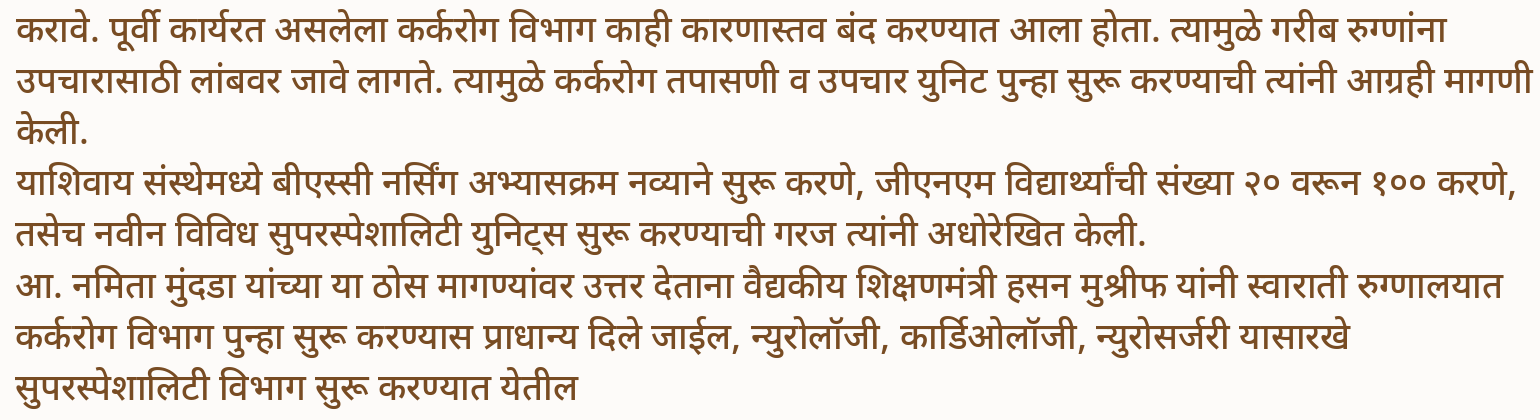करावे. पूर्वी कार्यरत असलेला कर्करोग विभाग काही कारणास्तव बंद करण्यात आला होता. त्यामुळे गरीब रुग्णांना उपचारासाठी लांबवर जावे लागते. त्यामुळे कर्करोग तपासणी व उपचार युनिट पुन्हा सुरू करण्याची त्यांनी आग्रही मागणी केली.
याशिवाय संस्थेमध्ये बीएस्सी नर्सिंग अभ्यासक्रम नव्याने सुरू करणे, जीएनएम विद्यार्थ्यांची संख्या २० वरून १०० करणे, तसेच नवीन विविध सुपरस्पेशालिटी युनिट्स सुरू करण्याची गरज त्यांनी अधोरेखित केली.
आ. नमिता मुंदडा यांच्या या ठोस मागण्यांवर उत्तर देताना वैद्यकीय शिक्षणमंत्री हसन मुश्रीफ यांनी स्वाराती रुग्णालयात कर्करोग विभाग पुन्हा सुरू करण्यास प्राधान्य दिले जाईल, न्युरोलॉजी, कार्डिओलॉजी, न्युरोसर्जरी यासारखे सुपरस्पेशालिटी विभाग सुरू करण्यात येतील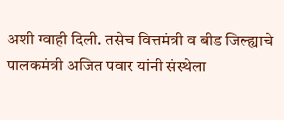अशी ग्वाही दिली. तसेच वित्तमंत्री व बीड जिल्ह्याचे पालकमंत्री अजित पवार यांनी संस्थेला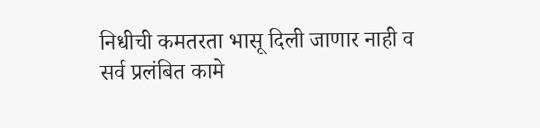निधीची कमतरता भासू दिली जाणार नाही व सर्व प्रलंबित कामे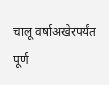चालू वर्षाअखेरपर्यंत पूर्ण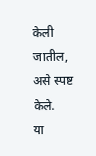केली जातील, असे स्पष्ट केले.
या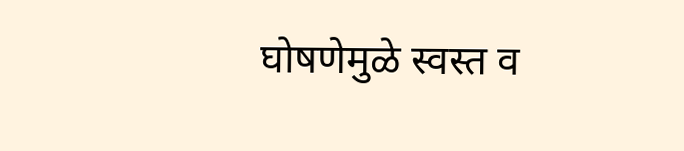घोषणेमुळे स्वस्त व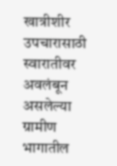खात्रीशीर उपचारासाठी स्वारातीवर अवलंबून असलेल्या ग्रामीण भागातील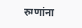रुग्णांना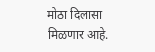मोठा दिलासा मिळणार आहे.